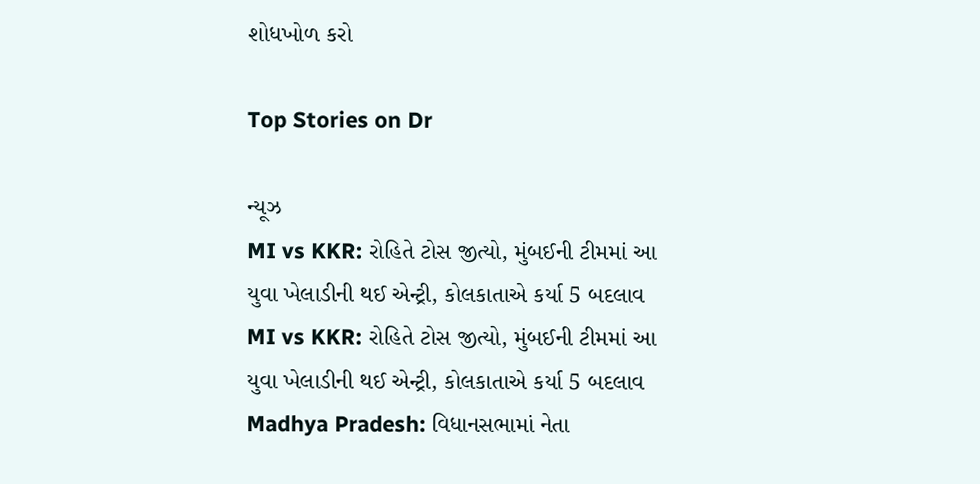શોધખોળ કરો

Top Stories on Dr

ન્યૂઝ
MI vs KKR: રોહિતે ટોસ જીત્યો, મુંબઈની ટીમમાં આ યુવા ખેલાડીની થઈ એન્ટ્રી, કોલકાતાએ કર્યા 5 બદલાવ
MI vs KKR: રોહિતે ટોસ જીત્યો, મુંબઈની ટીમમાં આ યુવા ખેલાડીની થઈ એન્ટ્રી, કોલકાતાએ કર્યા 5 બદલાવ
Madhya Pradesh: વિધાનસભામાં નેતા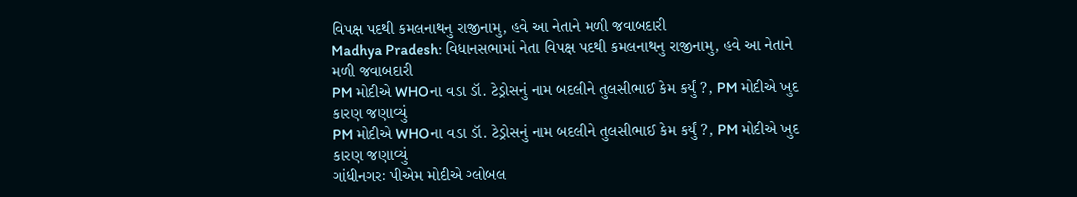વિપક્ષ પદથી કમલનાથનુ રાજીનામુ, હવે આ નેતાને મળી જવાબદારી
Madhya Pradesh: વિધાનસભામાં નેતા વિપક્ષ પદથી કમલનાથનુ રાજીનામુ, હવે આ નેતાને મળી જવાબદારી
PM મોદીએ WHOના વડા ડૉ. ટેડ્રોસનું નામ બદલીને તુલસીભાઈ કેમ કર્યું ?, PM મોદીએ ખુદ કારણ જણાવ્યું
PM મોદીએ WHOના વડા ડૉ. ટેડ્રોસનું નામ બદલીને તુલસીભાઈ કેમ કર્યું ?, PM મોદીએ ખુદ કારણ જણાવ્યું
ગાંધીનગરઃ પીએમ મોદીએ ગ્લોબલ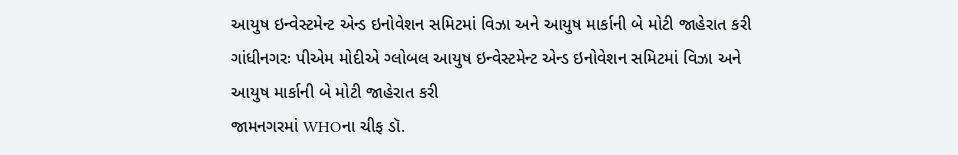આયુષ ઇન્વેસ્ટમેન્ટ એન્ડ ઇનોવેશન સમિટમાં વિઝા અને આયુષ માર્કાની બે મોટી જાહેરાત કરી
ગાંધીનગરઃ પીએમ મોદીએ ગ્લોબલ આયુષ ઇન્વેસ્ટમેન્ટ એન્ડ ઇનોવેશન સમિટમાં વિઝા અને આયુષ માર્કાની બે મોટી જાહેરાત કરી
જામનગરમાં WHOના ચીફ ડૉ.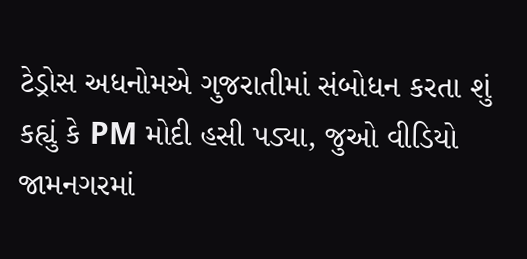ટેડ્રોસ અધનોમએ ગુજરાતીમાં સંબોધન કરતા શું કહ્યું કે PM મોદી હસી પડ્યા, જુઓ વીડિયો
જામનગરમાં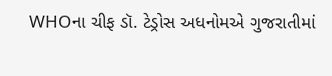WHOના ચીફ ડૉ. ટેડ્રોસ અધનોમએ ગુજરાતીમાં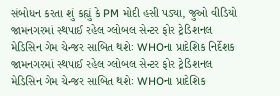સંબોધન કરતા શું કહ્યું કે PM મોદી હસી પડ્યા, જુઓ વીડિયો
જામનગરમાં સ્થપાઈ રહેલ ગ્લોબલ સેન્ટર ફોર ટ્રેડિશનલ મેડિસિન ગેમ ચેન્જર સાબિત થશેઃ WHOના પ્રાદેશિક નિર્દેશક
જામનગરમાં સ્થપાઈ રહેલ ગ્લોબલ સેન્ટર ફોર ટ્રેડિશનલ મેડિસિન ગેમ ચેન્જર સાબિત થશેઃ WHOના પ્રાદેશિક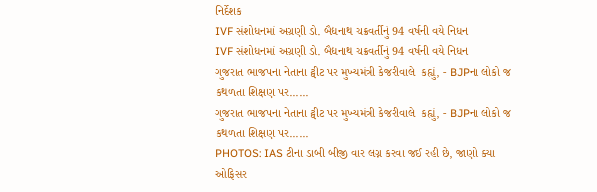નિર્દેશક
IVF સંશોધનમાં અગ્રણી ડો. બૈદ્યનાથ ચક્રવર્તીનું 94 વર્ષની વયે નિધન
IVF સંશોધનમાં અગ્રણી ડો. બૈદ્યનાથ ચક્રવર્તીનું 94 વર્ષની વયે નિધન
ગુજરાત ભાજપના નેતાના ટ્વીટ પર મુખ્યમંત્રી કેજરીવાલે  કહ્યું, - BJPના લોકો જ કથળતા શિક્ષણ પર......
ગુજરાત ભાજપના નેતાના ટ્વીટ પર મુખ્યમંત્રી કેજરીવાલે  કહ્યું, - BJPના લોકો જ કથળતા શિક્ષણ પર......
PHOTOS: IAS ટીના ડાબી બીજી વાર લગ્ન કરવા જઈ રહી છે, જાણો ક્યા ઓફિસર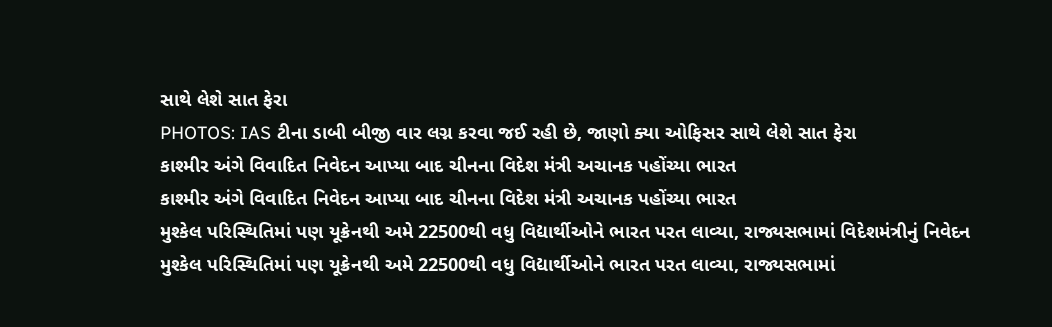સાથે લેશે સાત ફેરા
PHOTOS: IAS ટીના ડાબી બીજી વાર લગ્ન કરવા જઈ રહી છે, જાણો ક્યા ઓફિસર સાથે લેશે સાત ફેરા
કાશ્મીર અંગે વિવાદિત નિવેદન આપ્યા બાદ ચીનના વિદેશ મંત્રી અચાનક પહોંચ્યા ભારત
કાશ્મીર અંગે વિવાદિત નિવેદન આપ્યા બાદ ચીનના વિદેશ મંત્રી અચાનક પહોંચ્યા ભારત
મુશ્કેલ પરિસ્થિતિમાં પણ યૂક્રેનથી અમે 22500થી વધુ વિદ્યાર્થીઓને ભારત પરત લાવ્યા, રાજ્યસભામાં વિદેશમંત્રીનું નિવેદન
મુશ્કેલ પરિસ્થિતિમાં પણ યૂક્રેનથી અમે 22500થી વધુ વિદ્યાર્થીઓને ભારત પરત લાવ્યા, રાજ્યસભામાં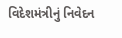વિદેશમંત્રીનું નિવેદન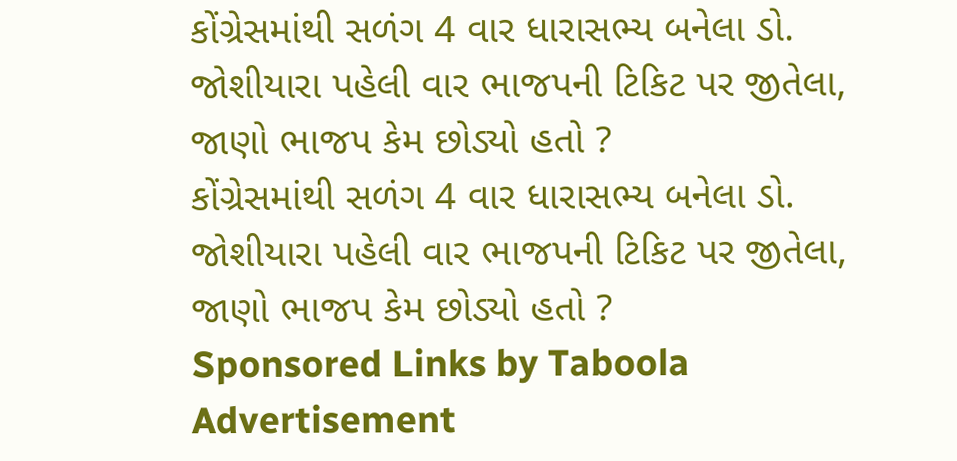કોંગ્રેસમાંથી સળંગ 4 વાર ધારાસભ્ય બનેલા ડો. જોશીયારા પહેલી વાર ભાજપની ટિકિટ પર જીતેલા, જાણો ભાજપ કેમ છોડ્યો હતો ?
કોંગ્રેસમાંથી સળંગ 4 વાર ધારાસભ્ય બનેલા ડો. જોશીયારા પહેલી વાર ભાજપની ટિકિટ પર જીતેલા, જાણો ભાજપ કેમ છોડ્યો હતો ?
Sponsored Links by Taboola
Advertisement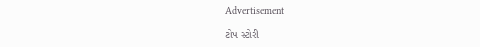Advertisement

ટોપ સ્ટોરી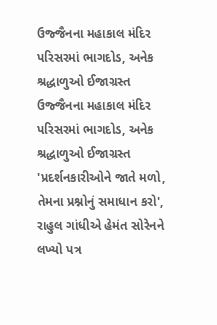ઉજ્જૈનના મહાકાલ મંદિર પરિસરમાં ભાગદોડ, અનેક શ્રદ્ધાળુઓ ઈજાગ્રસ્ત
ઉજ્જૈનના મહાકાલ મંદિર પરિસરમાં ભાગદોડ, અનેક શ્રદ્ધાળુઓ ઈજાગ્રસ્ત
'પ્રદર્શનકારીઓને જાતે મળો, તેમના પ્રશ્નોનું સમાધાન કરો', રાહુલ ગાંધીએ હેમંત સોરેનને લખ્યો પત્ર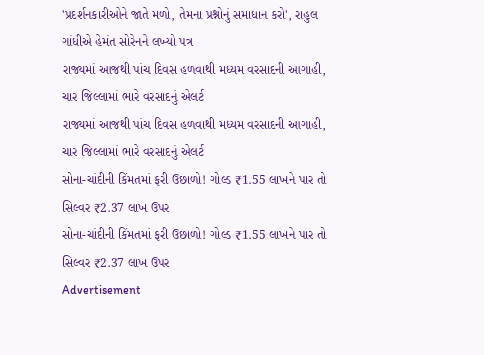'પ્રદર્શનકારીઓને જાતે મળો, તેમના પ્રશ્નોનું સમાધાન કરો', રાહુલ ગાંધીએ હેમંત સોરેનને લખ્યો પત્ર
રાજ્યમાં આજથી પાંચ દિવસ હળવાથી મધ્યમ વરસાદની આગાહી, ચાર જિલ્લામાં ભારે વરસાદનું એલર્ટ
રાજ્યમાં આજથી પાંચ દિવસ હળવાથી મધ્યમ વરસાદની આગાહી, ચાર જિલ્લામાં ભારે વરસાદનું એલર્ટ
સોના-ચાંદીની કિંમતમાં ફરી ઉછાળો! ગોલ્ડ ₹1.55 લાખને પાર તો સિલ્વર ₹2.37 લાખ ઉપર
સોના-ચાંદીની કિંમતમાં ફરી ઉછાળો! ગોલ્ડ ₹1.55 લાખને પાર તો સિલ્વર ₹2.37 લાખ ઉપર
Advertisement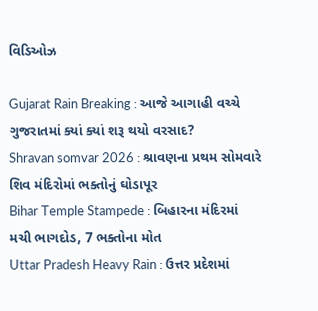વિડિઓઝ

Gujarat Rain Breaking : આજે આગાહી વચ્ચે ગુજરાતમાં ક્યાં ક્યાં શરૂ થયો વરસાદ?
Shravan somvar 2026 : શ્રાવણના પ્રથમ સોમવારે શિવ મંદિરોમાં ભક્તોનું ઘોડાપૂર
Bihar Temple Stampede : બિહારના મંદિરમાં મચી ભાગદોડ, 7 ભક્તોના મોત
Uttar Pradesh Heavy Rain : ઉત્તર પ્રદેશમાં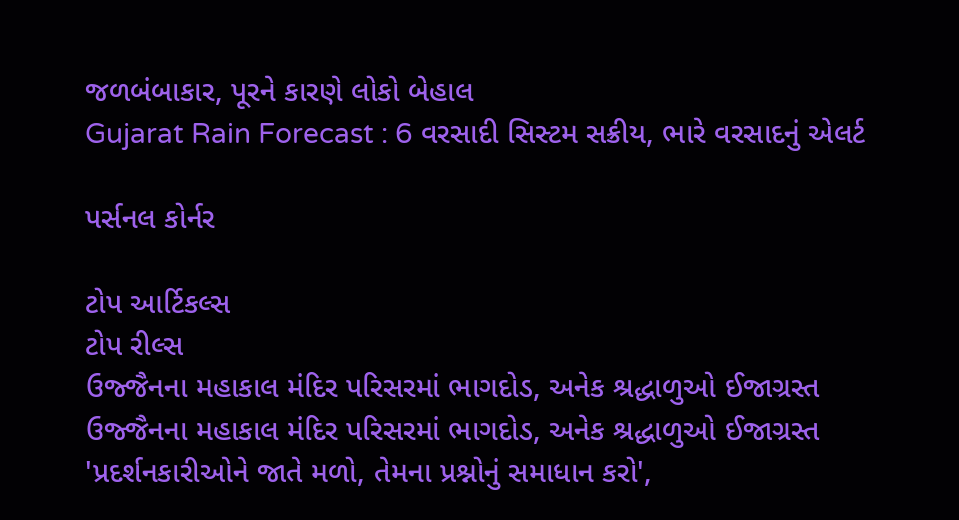જળબંબાકાર, પૂરને કારણે લોકો બેહાલ
Gujarat Rain Forecast : 6 વરસાદી સિસ્ટમ સક્રીય, ભારે વરસાદનું એલર્ટ

પર્સનલ કોર્નર

ટોપ આર્ટિકલ્સ
ટોપ રીલ્સ
ઉજ્જૈનના મહાકાલ મંદિર પરિસરમાં ભાગદોડ, અનેક શ્રદ્ધાળુઓ ઈજાગ્રસ્ત
ઉજ્જૈનના મહાકાલ મંદિર પરિસરમાં ભાગદોડ, અનેક શ્રદ્ધાળુઓ ઈજાગ્રસ્ત
'પ્રદર્શનકારીઓને જાતે મળો, તેમના પ્રશ્નોનું સમાધાન કરો',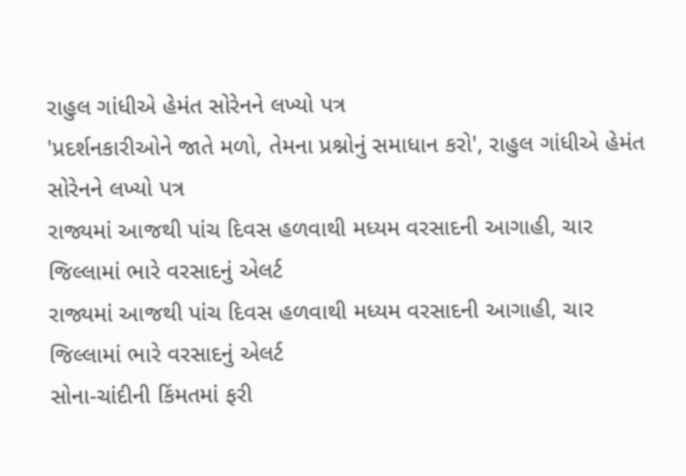રાહુલ ગાંધીએ હેમંત સોરેનને લખ્યો પત્ર
'પ્રદર્શનકારીઓને જાતે મળો, તેમના પ્રશ્નોનું સમાધાન કરો', રાહુલ ગાંધીએ હેમંત સોરેનને લખ્યો પત્ર
રાજ્યમાં આજથી પાંચ દિવસ હળવાથી મધ્યમ વરસાદની આગાહી, ચાર જિલ્લામાં ભારે વરસાદનું એલર્ટ
રાજ્યમાં આજથી પાંચ દિવસ હળવાથી મધ્યમ વરસાદની આગાહી, ચાર જિલ્લામાં ભારે વરસાદનું એલર્ટ
સોના-ચાંદીની કિંમતમાં ફરી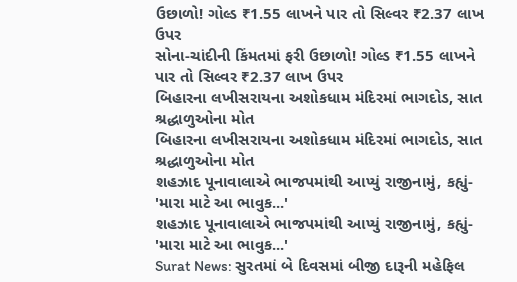ઉછાળો! ગોલ્ડ ₹1.55 લાખને પાર તો સિલ્વર ₹2.37 લાખ ઉપર
સોના-ચાંદીની કિંમતમાં ફરી ઉછાળો! ગોલ્ડ ₹1.55 લાખને પાર તો સિલ્વર ₹2.37 લાખ ઉપર
બિહારના લખીસરાયના અશોકધામ મંદિરમાં ભાગદોડ, સાત શ્રદ્ધાળુઓના મોત
બિહારના લખીસરાયના અશોકધામ મંદિરમાં ભાગદોડ, સાત શ્રદ્ધાળુઓના મોત
શહઝાદ પૂનાવાલાએ ભાજપમાંથી આપ્યું રાજીનામું, કહ્યું- 'મારા માટે આ ભાવુક...'
શહઝાદ પૂનાવાલાએ ભાજપમાંથી આપ્યું રાજીનામું, કહ્યું- 'મારા માટે આ ભાવુક...'
Surat News: સુરતમાં બે દિવસમાં બીજી દારૂની મહેફિલ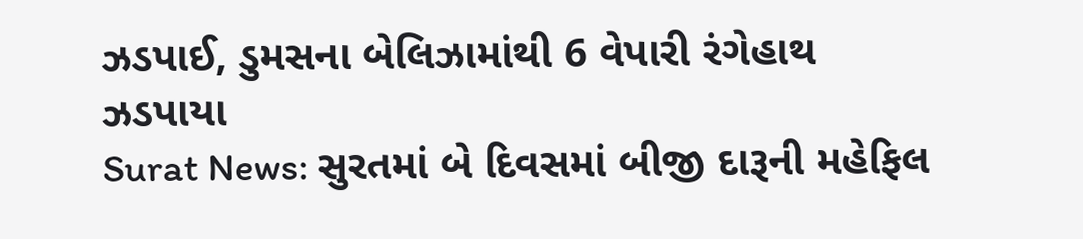ઝડપાઈ, ડુમસના બેલિઝામાંથી 6 વેપારી રંગેહાથ ઝડપાયા
Surat News: સુરતમાં બે દિવસમાં બીજી દારૂની મહેફિલ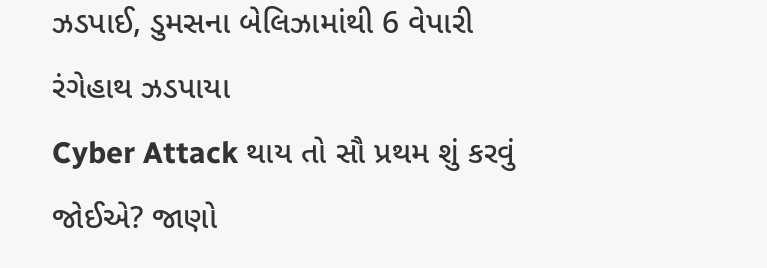ઝડપાઈ, ડુમસના બેલિઝામાંથી 6 વેપારી રંગેહાથ ઝડપાયા
Cyber Attack થાય તો સૌ પ્રથમ શું કરવું જોઈએ? જાણો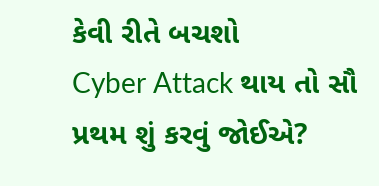કેવી રીતે બચશો
Cyber Attack થાય તો સૌ પ્રથમ શું કરવું જોઈએ?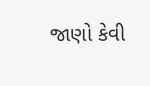જાણો કેવી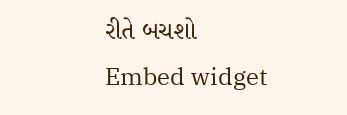રીતે બચશો
Embed widget